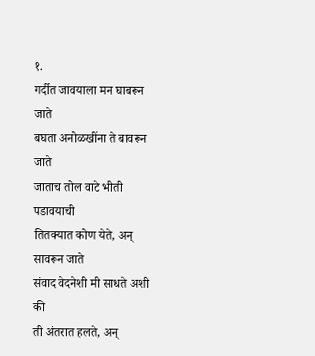१.
गर्दीत जावयाला मन घाबरून जाते
बघता अनोळखींना ते बावरून जाते
जाताच तोल वाटे भीती पडावयाची
तितक्यात कोण येते, अन् सावरून जाते
संवाद वेदनेशी मी साधते अशी की
ती अंतरात हलते, अन्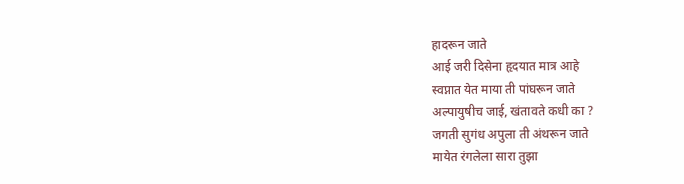हादरून जाते
आई जरी दिसेना हृदयात मात्र आहे
स्वप्नात येत माया ती पांघरून जाते
अल्पायुषीच जाई, खंतावते कधी का ?
जगती सुगंध अपुला ती अंथरून जाते
मायेत रंगलेला सारा तुझा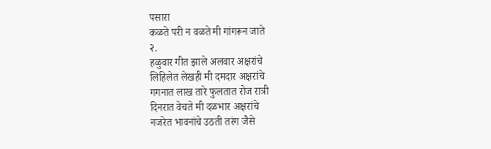पसारा
कळते परी न वळते मी गांगरून जाते
२.
हळुवार गीत झाले अलवार अक्षरांचे
लिहिलेत लेखही मी दमदार अक्षरांचे
गगनात लाख तारे फुलतात रोज रात्री
दिनरात वेचते मी दळभार अक्षरांचे
नजरेत भावनांचे उठती तरंग जैसे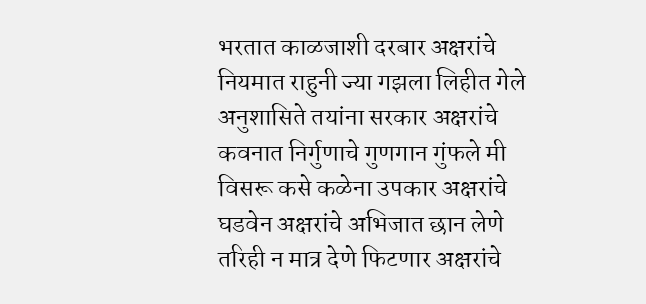भरतात काळजाशी दरबार अक्षरांचे
नियमात राहुनी ज्या गझला लिहीत गेले
अनुशासिते तयांना सरकार अक्षरांचे
कवनात निर्गुणाचे गुणगान गुंफले मी
विसरू कसे कळेना उपकार अक्षरांचे
घडवेन अक्षरांचे अभिजात छान लेणे
तरिही न मात्र देणे फिटणार अक्षरांचे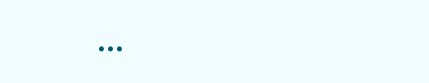...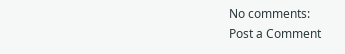No comments:
Post a Comment